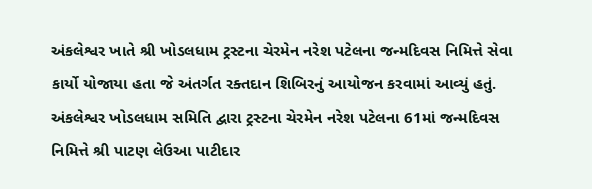અંકલેશ્વર ખાતે શ્રી ખોડલધામ ટ્રસ્ટના ચેરમેન નરેશ પટેલના જન્મદિવસ નિમિત્તે સેવા કાર્યો યોજાયા હતા જે અંતર્ગત રક્તદાન શિબિરનું આયોજન કરવામાં આવ્યું હતું.
અંકલેશ્વર ખોડલધામ સમિતિ દ્વારા ટ્રસ્ટના ચેરમેન નરેશ પટેલના 61માં જન્મદિવસ નિમિત્તે શ્રી પાટણ લેઉઆ પાટીદાર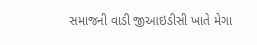સમાજની વાડી જીઆઇડીસી ખાતે મેગા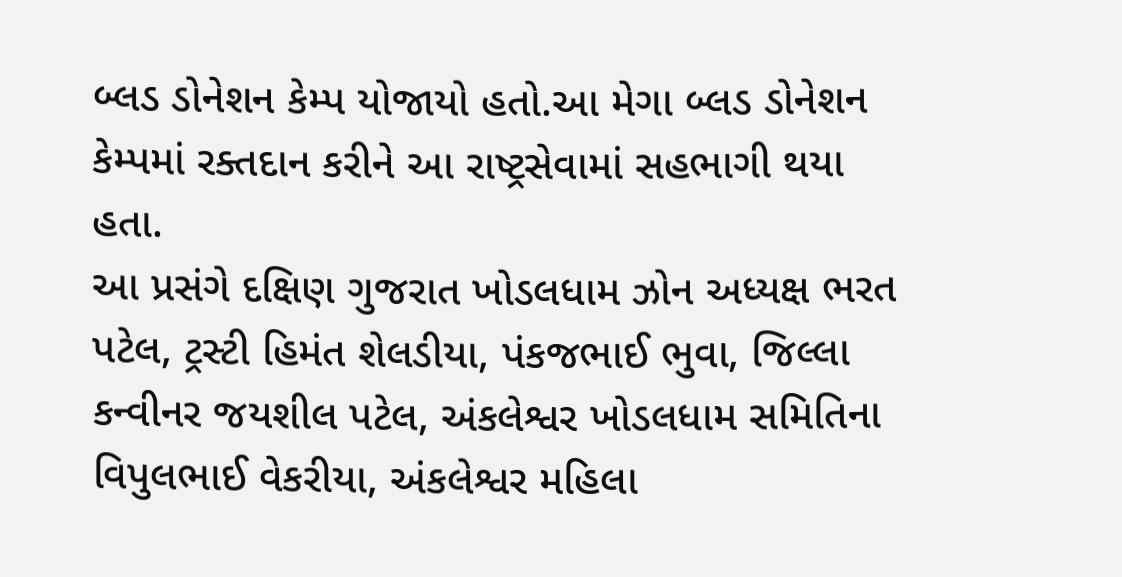બ્લડ ડોનેશન કેમ્પ યોજાયો હતો.આ મેગા બ્લડ ડોનેશન કેમ્પમાં રક્તદાન કરીને આ રાષ્ટ્રસેવામાં સહભાગી થયા હતા.
આ પ્રસંગે દક્ષિણ ગુજરાત ખોડલધામ ઝોન અધ્યક્ષ ભરત પટેલ, ટ્રસ્ટી હિમંત શેલડીયા, પંકજભાઈ ભુવા, જિલ્લા કન્વીનર જયશીલ પટેલ, અંકલેશ્વર ખોડલધામ સમિતિના વિપુલભાઈ વેકરીયા, અંકલેશ્વર મહિલા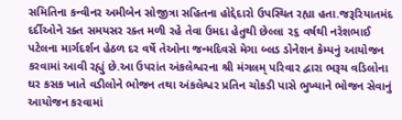સમિતિના કન્વીનર અમીબેન સોજીત્રા સહિતના હોદ્દેદારો ઉપસ્થિત રહ્યા હતા.જરૂરિયાતમંદ દર્દીઓને રક્ત સમયસર રક્ત મળી રહે તેવા ઉમદા હેતુથી છેલ્લા ૨૬ વર્ષથી નરેશભાઈ પટેલના માર્ગદર્શન હેઠળ દર વર્ષે તેઓના જન્મદિવસે મેગા બ્લડ ડોનેશન કેમ્પનું આયોજન કરવામાં આવી રહ્યું છે.આ ઉપરાંત અંકલેશ્વરના શ્રી મંગલમ્ પરિવાર દ્વારા ભરૂચ વડિલોના ઘર કસક ખાતે વડીલોને ભોજન તથા અંકલેશ્વર પ્રતિન ચોકડી પાસે ભુખ્યાને ભોજન સેવાનું આયોજન કરવામાં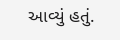આવ્યું હતું.